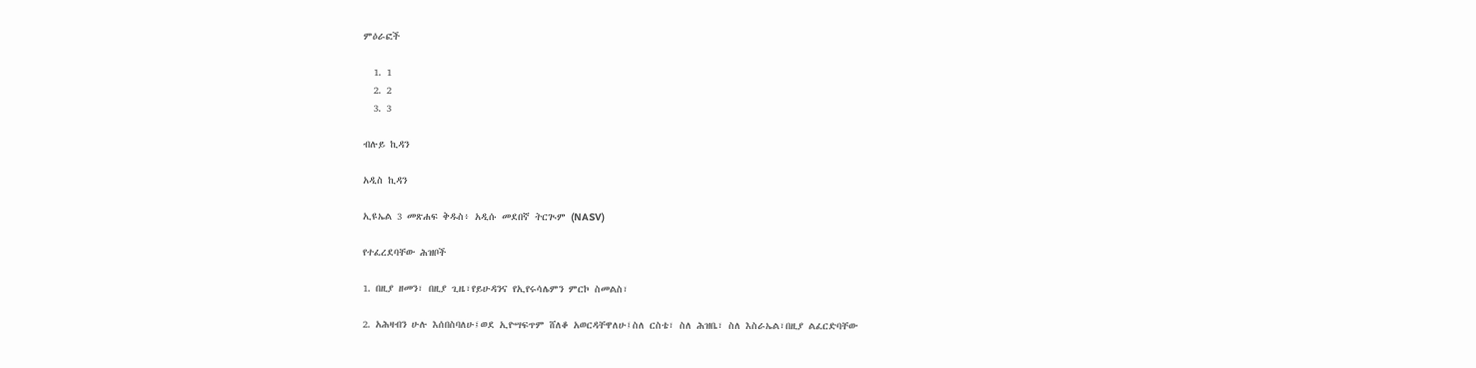ምዕራፎች

  1. 1
  2. 2
  3. 3

ብሉይ ኪዳን

አዲስ ኪዳን

ኢዩኤል 3 መጽሐፍ ቅዱስ፥ አዲሱ መደበኛ ትርጒም (NASV)

የተፈረደባቸው ሕዝቦች

1. በዚያ ዘመን፣ በዚያ ጊዜ፣የይሁዳንና የኢየሩሳሌምን ምርኮ ስመልስ፣

2. አሕዛብን ሁሉ እሰበስባለሁ፤ወደ ኢዮሣፍጥም ሸለቆ አወርዳቸዋለሁ፤ስለ ርስቴ፣ ስለ ሕዝቤ፣ ስለ እስራኤል፣በዚያ ልፈርድባቸው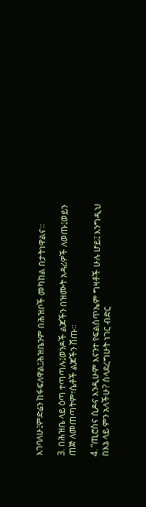እገባለሁ፤ምድሬን ከፋፍለዋል፤ሕዝቤንም በሕዝቦች መካከል በታትነዋልና።

3. በሕዝቤ ላይ ዕጣ ተጣጣሉ፤ወንዶች ልጆችን በዝሙት አዳሪዎች ለወጡ፤ወይን ጠጅ ለመጠጣትም፣ሴቶች ልጆችን ሸጡ።

4. “ጢሮስና ሲዶና እንዲሁም እናንተ የፍልስጥኤም ግዛቶች ሁሉ ሆይ፤ እንግዲህ በእኔ ላይ ምን አላችሁ? ስላደረግሁት ነገር ብድር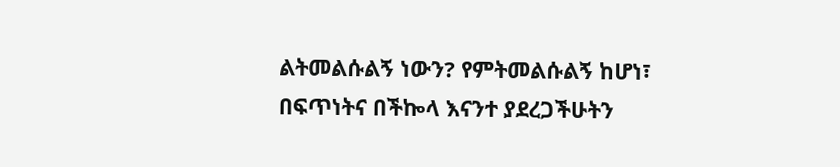ልትመልሱልኝ ነውን? የምትመልሱልኝ ከሆነ፣ በፍጥነትና በችኰላ እናንተ ያደረጋችሁትን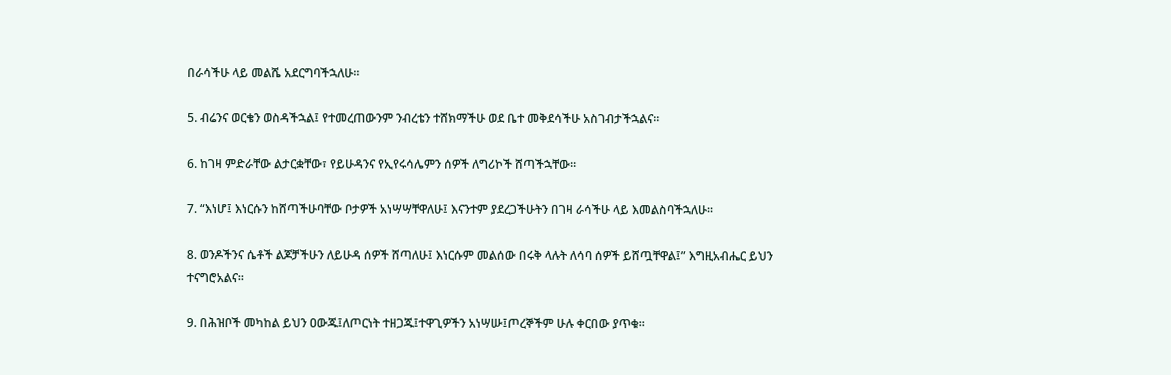በራሳችሁ ላይ መልሼ አደርግባችኋለሁ።

5. ብሬንና ወርቄን ወስዳችኋል፤ የተመረጠውንም ንብረቴን ተሸክማችሁ ወደ ቤተ መቅደሳችሁ አስገብታችኋልና።

6. ከገዛ ምድራቸው ልታርቋቸው፣ የይሁዳንና የኢየሩሳሌምን ሰዎች ለግሪኮች ሸጣችኋቸው።

7. “እነሆ፤ እነርሱን ከሸጣችሁባቸው ቦታዎች አነሣሣቸዋለሁ፤ እናንተም ያደረጋችሁትን በገዛ ራሳችሁ ላይ እመልስባችኋለሁ።

8. ወንዶችንና ሴቶች ልጆቻችሁን ለይሁዳ ሰዎች ሸጣለሁ፤ እነርሱም መልሰው በሩቅ ላሉት ለሳባ ሰዎች ይሸጧቸዋል፤” እግዚአብሔር ይህን ተናግሮአልና።

9. በሕዝቦች መካከል ይህን ዐውጁ፤ለጦርነት ተዘጋጁ፤ተዋጊዎችን አነሣሡ፤ጦረኞችም ሁሉ ቀርበው ያጥቁ።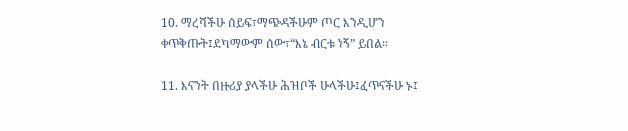10. ማረሻችሁ ሰይፍ፣ማጭዳችሁም ጦር እንዲሆን ቀጥቅጡት፤ደካማውም ሰው፣“እኔ ብርቱ ነኝ” ይበል።

11. እናንት በዙሪያ ያላችሁ ሕዝቦች ሁላችሁ፤ፈጥናችሁ ኑ፤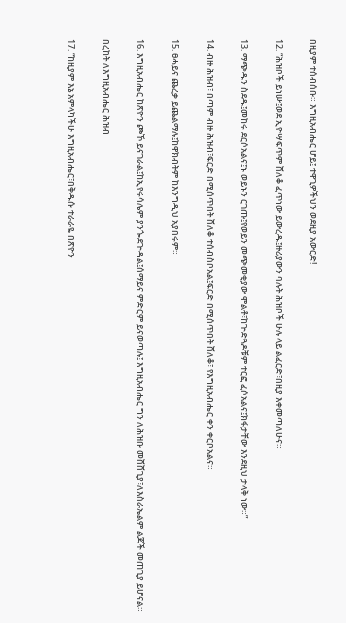በዚያም ተሰብሰቡ። እግዚአብሔር ሆይ፤ ተዋጊዎችህን ወደዚያ አውርድ!

12. “ሕዝቦች ይነሡ፤ወደ ኢዮሣፍጥም ሸለቆ ፈጥነው ይውረዱ፤ዙሪያውን ባሉት ሕዝቦች ሁሉ ላይ ልፈርድ፣በዚያ እቀመጣለሁና።

13. ማጭዱን ስደዱ፤መከሩ ደርሶአልና፤ኑ ወይኑን ርገጡ፤የወይን መጭመቂያው ሞልቶ፣ከጒድጓዶቹም ተርፎ ፈሶአልና፤ክፋታቸው እንደዚህ ታላቅ ነው።”

14. ብዙ ሕዝብ፣ በጣም ብዙ ሕዝብ፣ፍርድ በሚሰጥበት ሸለቆ ተሰብስቦአል፤ፍርድ በሚሰጥበት ሸለቆ፣ የእግዚአብሔር ቀን ቀርቦአልና።

15. ፀሓይና ጨረቃ ይጨልማሉ፤ከዋክብትም ከእንግዲህ አያበሩም።

16. እግዚአብሔር ከጽዮን ጮኾ ይናገራል፤ከኢየሩሳሌም ያንጐደጒዳል፤ሰማይና ምድርም ይናወጣሉ፤ እግዚአብሔር ግን ለሕዝቡ መሸሸጊያ፣ለእስራኤልም ልጆች መጠጊያ ይሆናል።

በረከት ለእግዚአብሔር ሕዝብ

17. “ከዚያም እኔ አምላካችሁ እግዚአብሔር፣በቅዱሱ ተራራዬ በጽዮን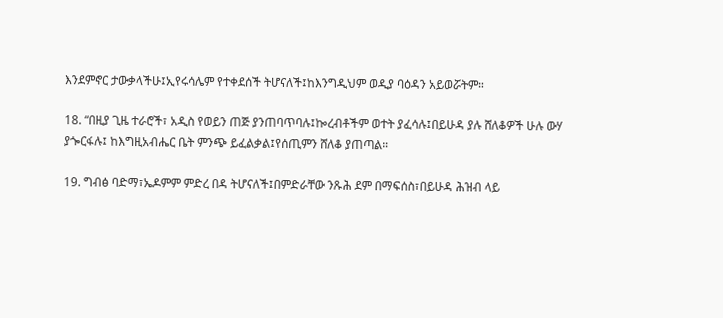እንደምኖር ታውቃላችሁ፤ኢየሩሳሌም የተቀደሰች ትሆናለች፤ከእንግዲህም ወዲያ ባዕዳን አይወሯትም።

18. “በዚያ ጊዜ ተራሮች፣ አዲስ የወይን ጠጅ ያንጠባጥባሉ፤ኰረብቶችም ወተት ያፈሳሉ፤በይሁዳ ያሉ ሸለቆዎች ሁሉ ውሃ ያጐርፋሉ፤ ከእግዚአብሔር ቤት ምንጭ ይፈልቃል፤የሰጢምን ሸለቆ ያጠጣል።

19. ግብፅ ባድማ፣ኤዶምም ምድረ በዳ ትሆናለች፤በምድራቸው ንጹሕ ደም በማፍሰስ፣በይሁዳ ሕዝብ ላይ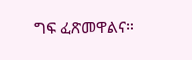ግፍ ፈጽመዋልና።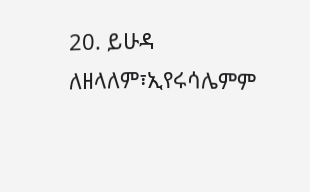20. ይሁዳ ለዘላለም፣ኢየሩሳሌምም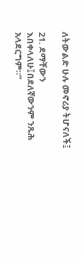ለትውልድ ሁሉ መኖሪያ ትሆናለች፤

21. ደማቸውን እበቀላለሁ፤በደለኛውንም ንጹሕ አላደርግም።”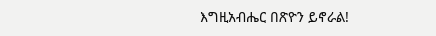እግዚአብሔር በጽዮን ይኖራል!